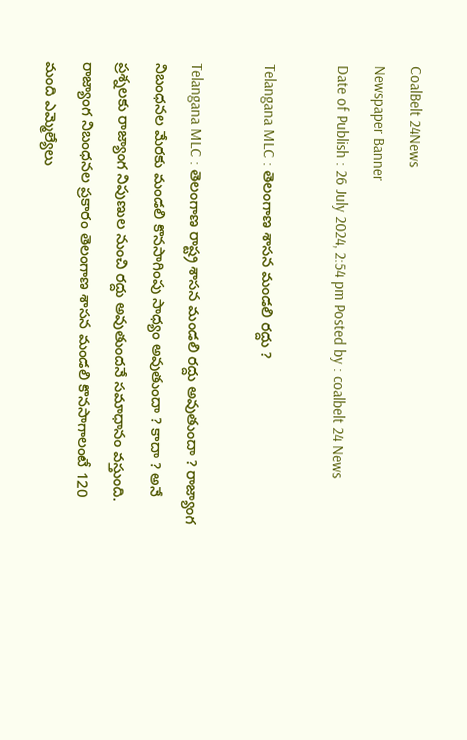CoalBelt 24News
Newspaper Banner
Date of Publish : 26 July 2024, 2:54 pm Posted by : coalbelt 24 News

Telangana MLC : తెలంగాణ శాసన మండలి రద్దు ?

Telangana MLC : తెలంగాణ రాష్ట్ర శాసన మండలి రద్దు అవుతుందా ? రాజ్యాంగ నిబంధనల మేరకు మండలి కొనసాగింపు సాధ్యం అవుతుందా ? కాదా ? అనే ప్రశ్నలకు రాజ్యాంగ నిపుణుల నుంచి రద్దు అవుతుందనే సమాధానం వస్తుంది. రాజ్యాంగ నిబంధనల ప్రకారం తెలంగాణ శాసన మండలి కొనసాగాలంటే 120 మంది ఎమ్మెల్యేలు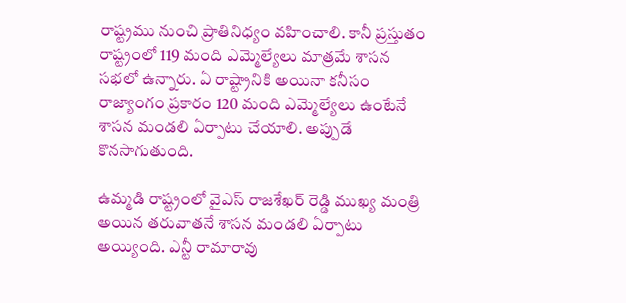రాష్ట్రము నుంచి ప్రాతినిధ్యం వహించాలి. కానీ ప్రస్తుతం రాష్ట్రంలో 119 మంది ఎమ్మెల్యేలు మాత్రమే శాసన సభలో ఉన్నారు. ఏ రాష్ట్రానికి అయినా కనీసం రాజ్యాంగం ప్రకారం 120 మంది ఎమ్మెల్యేలు ఉంటేనే శాసన మండలి ఏర్పాటు చేయాలి. అప్పుడే కొనసాగుతుంది.

ఉమ్మడి రాష్ట్రంలో వైఎస్ రాజశేఖర్ రెడ్డి ముఖ్య మంత్రి అయిన తరువాతనే శాసన మండలి ఏర్పాటు అయ్యింది. ఎన్టీ రామారావు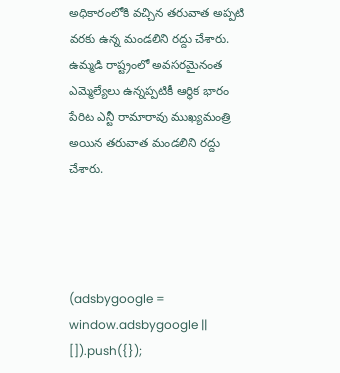అధికారంలోకి వచ్చిన తరువాత అప్పటి వరకు ఉన్న మండలిని రద్దు చేశారు. ఉమ్మడి రాష్ట్రంలో అవసరమైనంత ఎమ్మెల్యేలు ఉన్నప్పటికీ ఆర్థిక భారం పేరిట ఎన్టీ రామారావు ముఖ్యమంత్రి అయిన తరువాత మండలిని రద్దు చేశారు.




(adsbygoogle = window.adsbygoogle || []).push({});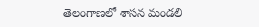తెలంగాణలో శాసన మండలి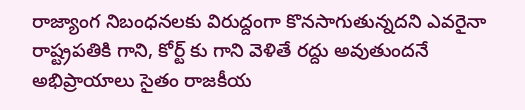రాజ్యాంగ నిబంధనలకు విరుద్దంగా కొనసాగుతున్నదని ఎవరైనా రాష్ట్రపతికి గాని, కోర్ట్ కు గాని వెళితే రద్దు అవుతుందనే అభిప్రాయాలు సైతం రాజకీయ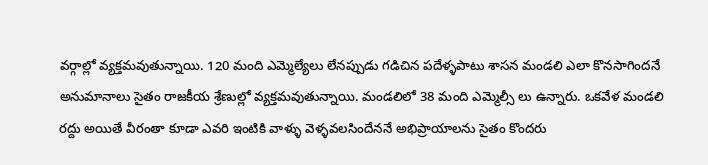వర్గాల్లో వ్యక్తమవుతున్నాయి. 120 మంది ఎమ్మెల్యేలు లేనప్పుడు గడిచిన పదేళ్ళపాటు శాసన మండలి ఎలా కొనసాగిందనే అనుమానాలు సైతం రాజకీయ శ్రేణుల్లో వ్యక్తమవుతున్నాయి. మండలిలో 38 మంది ఎమ్మెల్సీ లు ఉన్నారు. ఒకవేళ మండలి రద్దు అయితే వీరంతా కూడా ఎవరి ఇంటికి వాళ్ళు వెళ్ళవలసిందేననే అభిప్రాయాలను సైతం కొందరు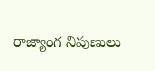రాజ్యాంగ నిపుణులు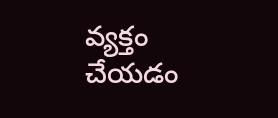వ్యక్తం చేయడం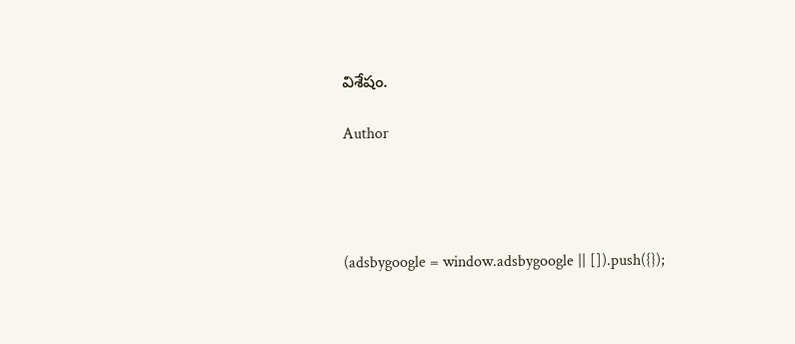విశేషం.

Author




(adsbygoogle = window.adsbygoogle || []).push({});